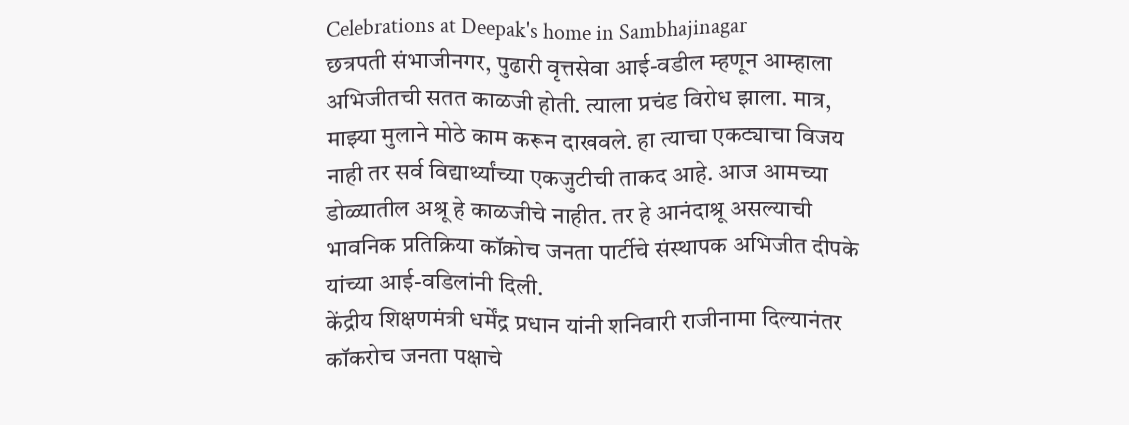Celebrations at Deepak's home in Sambhajinagar
छत्रपती संभाजीनगर, पुढारी वृत्तसेवा आई-वडील म्हणून आम्हाला अभिजीतची सतत काळजी होती. त्याला प्रचंड विरोध झाला. मात्र, माझ्या मुलाने मोठे काम करून दाखवले. हा त्याचा एकट्याचा विजय नाही तर सर्व विद्यार्थ्यांच्या एकजुटीची ताकद आहे. आज आमच्या डोळ्यातील अश्रू हे काळजीचे नाहीत. तर हे आनंदाश्रू असल्याची भावनिक प्रतिक्रिया कॉक्रोच जनता पार्टीचे संस्थापक अभिजीत दीपके यांच्या आई-वडिलांनी दिली.
केंद्रीय शिक्षणमंत्री धर्मेंद्र प्रधान यांनी शनिवारी राजीनामा दिल्यानंतर कॉकरोच जनता पक्षाचे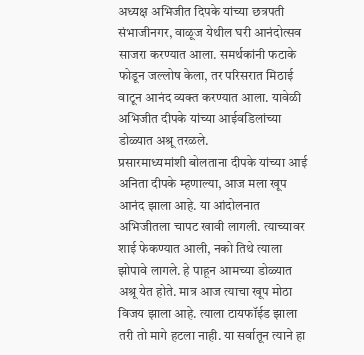अध्यक्ष अभिजीत दिपके यांच्या छत्रपती संभाजीनगर, वाळूज येथील घरी आनंदोत्सव साजरा करण्यात आला. समर्थकांनी फटाके फोडून जल्लोष केला, तर परिसरात मिठाई वाटून आनंद व्यक्त करण्यात आला. यावेळी अभिजीत दीपके यांच्या आईवडिलांच्या डोळ्यात अश्रू तरळले.
प्रसारमाध्यमांशी बोलताना दीपके यांच्या आई अनिता दीपके म्हणाल्या, आज मला खूप आनंद झाला आहे. या आंदोलनात अभिजीतला चापट खावी लागली. त्याच्यावर शाई फेकण्यात आली, नको तिथे त्याला झोपावे लागले. हे पाहून आमच्या डोळ्यात अश्रू येत होते. मात्र आज त्याचा खूप मोठा विजय झाला आहे. त्याला टायफॉईड झाला तरी तो मागे हटला नाही. या सर्वातून त्याने हा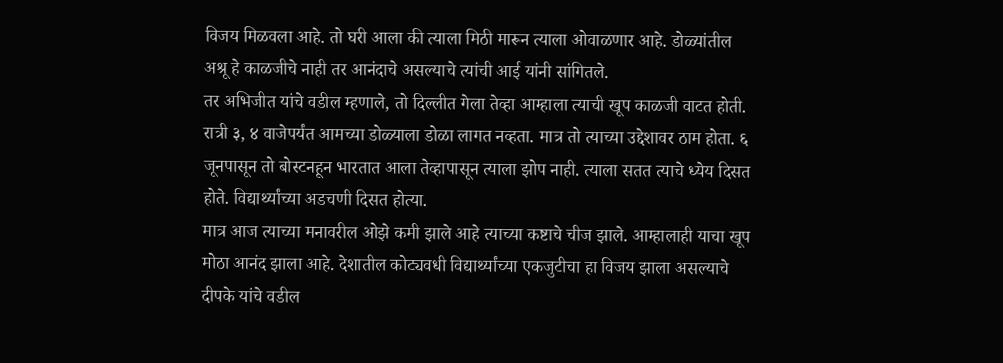विजय मिळवला आहे. तो घरी आला की त्याला मिठी मारून त्याला ओवाळणार आहे. डोळ्यांतील अश्रू हे काळजीचे नाही तर आनंदाचे असल्याचे त्यांची आई यांनी सांगितले.
तर अभिजीत यांचे वडील म्हणाले, तो दिल्लीत गेला तेव्हा आम्हाला त्याची खूप काळजी वाटत होती. रात्री ३, ४ वाजेपर्यंत आमच्या डोळ्याला डोळा लागत नव्हता. मात्र तो त्याच्या उद्देशावर ठाम होता. ६ जूनपासून तो बोस्टनहून भारतात आला तेव्हापासून त्याला झोप नाही. त्याला सतत त्याचे ध्येय दिसत होते. विद्यार्थ्यांच्या अडचणी दिसत होत्या.
मात्र आज त्याच्या मनावरील ओझे कमी झाले आहे त्याच्या कष्टाचे चीज झाले. आम्हालाही याचा खूप मोठा आनंद झाला आहे. देशातील कोट्यवधी विद्यार्थ्यांच्या एकजुटीचा हा विजय झाला असल्याचे दीपके यांचे वडील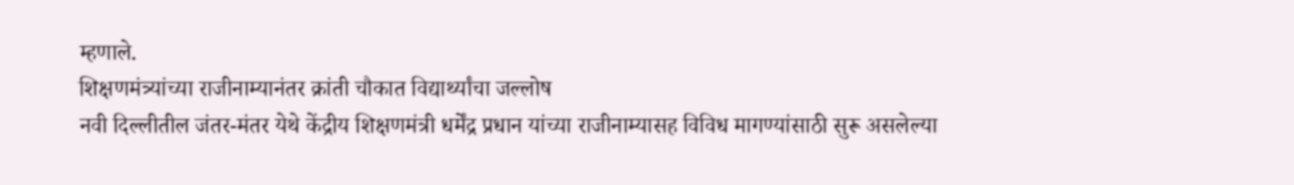म्हणाले.
शिक्षणमंत्र्यांच्या राजीनाम्यानंतर क्रांती चौकात विद्यार्थ्यांचा जल्लोष
नवी दिल्लीतील जंतर-मंतर येथे केंद्रीय शिक्षणमंत्री धर्मेंद्र प्रधान यांच्या राजीनाम्यासह विविध मागण्यांसाठी सुरू असलेल्या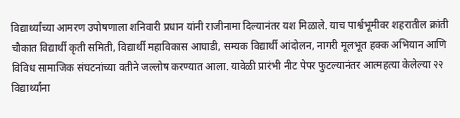विद्यार्थ्यांच्या आमरण उपोषणाला शनिवारी प्रधान यांनी राजीनामा दिल्यानंतर यश मिळाले. याच पार्श्वभूमीवर शहरातील क्रांती चौकात विद्यार्थी कृती समिती, विद्यार्थी महाविकास आघाडी, सम्यक विद्यार्थी आंदोलन, नागरी मूलभूत हक्क अभियान आणि विविध सामाजिक संघटनांच्या वतीने जल्लोष करण्यात आला. यावेळी प्रारंभी नीट पेपर फुटल्यानंतर आत्महत्या केलेल्या २२ विद्यार्थ्यांना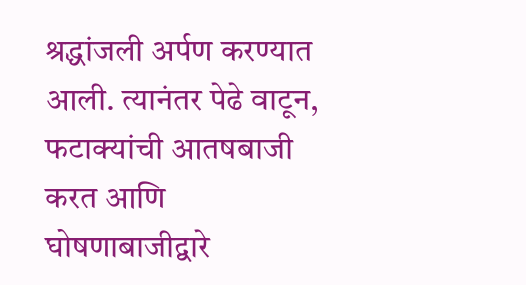श्रद्धांजली अर्पण करण्यात आली. त्यानंतर पेढे वाटून, फटाक्यांची आतषबाजी करत आणि घोषणाबाजीद्वारे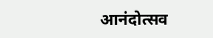आनंदोत्सव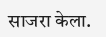साजरा केला.